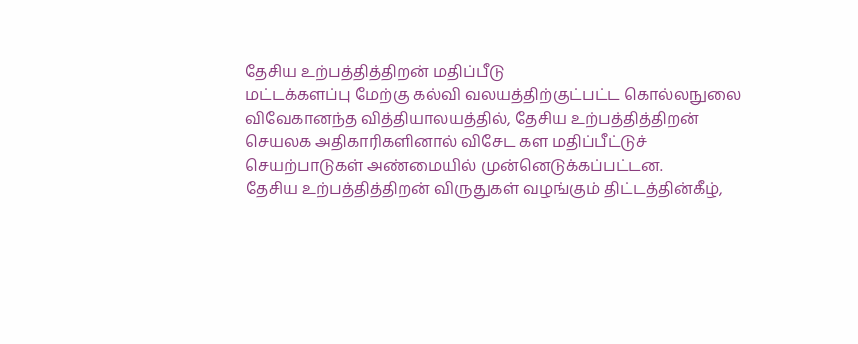தேசிய உற்பத்தித்திறன் மதிப்பீடு
மட்டக்களப்பு மேற்கு கல்வி வலயத்திற்குட்பட்ட கொல்லநுலை விவேகானந்த வித்தியாலயத்தில், தேசிய உற்பத்தித்திறன் செயலக அதிகாரிகளினால் விசேட கள மதிப்பீட்டுச் செயற்பாடுகள் அண்மையில் முன்னெடுக்கப்பட்டன.
தேசிய உற்பத்தித்திறன் விருதுகள் வழங்கும் திட்டத்தின்கீழ்,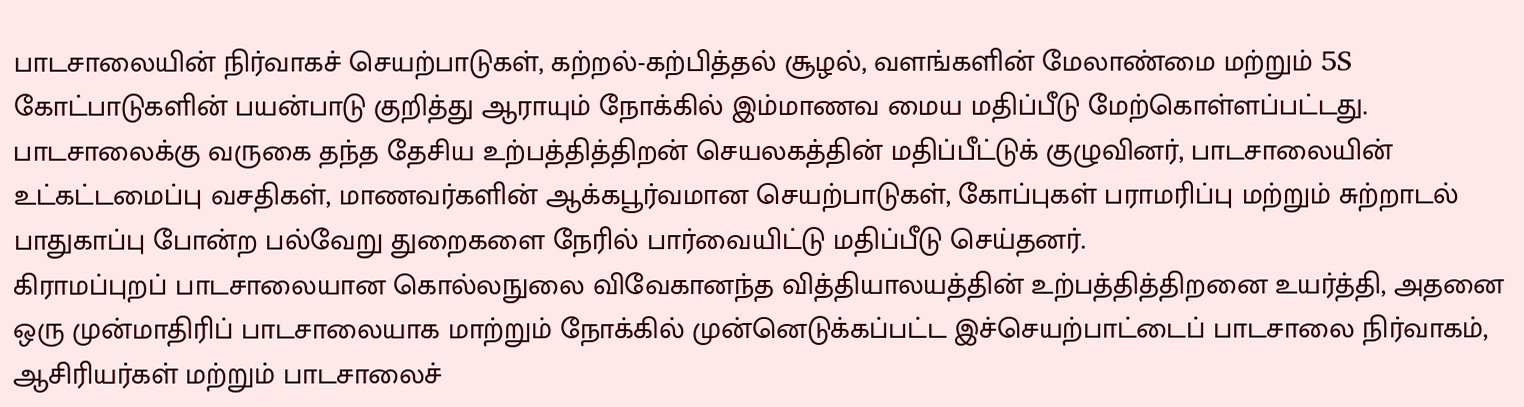பாடசாலையின் நிர்வாகச் செயற்பாடுகள், கற்றல்-கற்பித்தல் சூழல், வளங்களின் மேலாண்மை மற்றும் 5S கோட்பாடுகளின் பயன்பாடு குறித்து ஆராயும் நோக்கில் இம்மாணவ மைய மதிப்பீடு மேற்கொள்ளப்பட்டது.
பாடசாலைக்கு வருகை தந்த தேசிய உற்பத்தித்திறன் செயலகத்தின் மதிப்பீட்டுக் குழுவினர், பாடசாலையின் உட்கட்டமைப்பு வசதிகள், மாணவர்களின் ஆக்கபூர்வமான செயற்பாடுகள், கோப்புகள் பராமரிப்பு மற்றும் சுற்றாடல் பாதுகாப்பு போன்ற பல்வேறு துறைகளை நேரில் பார்வையிட்டு மதிப்பீடு செய்தனர்.
கிராமப்புறப் பாடசாலையான கொல்லநுலை விவேகானந்த வித்தியாலயத்தின் உற்பத்தித்திறனை உயர்த்தி, அதனை ஒரு முன்மாதிரிப் பாடசாலையாக மாற்றும் நோக்கில் முன்னெடுக்கப்பட்ட இச்செயற்பாட்டைப் பாடசாலை நிர்வாகம், ஆசிரியர்கள் மற்றும் பாடசாலைச்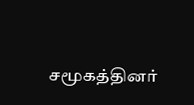சமூகத்தினர்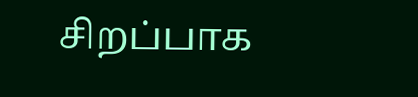சிறப்பாக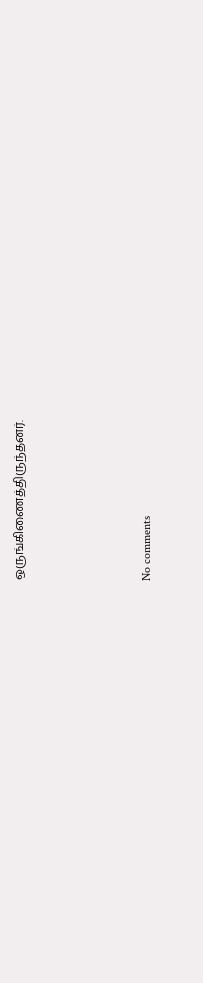ஒருங்கிணைத்திருந்தனர்.




No comments